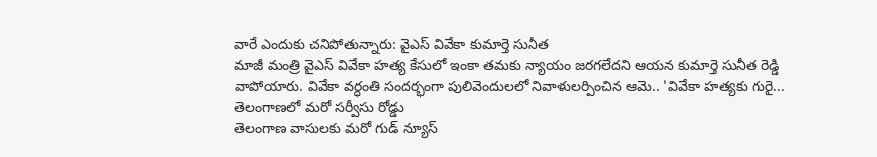వారే ఎందుకు చనిపోతున్నారు: వైఎస్ వివేకా కుమార్తె సునీత
మాజీ మంత్రి వైఎస్ వివేకా హత్య కేసులో ఇంకా తమకు న్యాయం జరగలేదని ఆయన కుమార్తె సునీత రెడ్డి వాపోయారు. వివేకా వర్ధంతి సందర్భంగా పులివెందులలో నివాళులర్పించిన ఆమె.. 'వివేకా హత్యకు గురై...
తెలంగాణలో మరో సర్వీసు రోడ్డు
తెలంగాణ వాసులకు మరో గుడ్ న్యూస్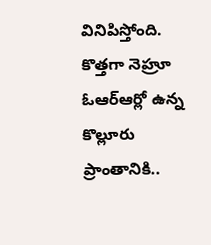వినిపిస్తోంది. కొత్తగా నెహ్రూ ఓఆర్ఆర్లో ఉన్న కొల్లూరు ప్రాంతానికి..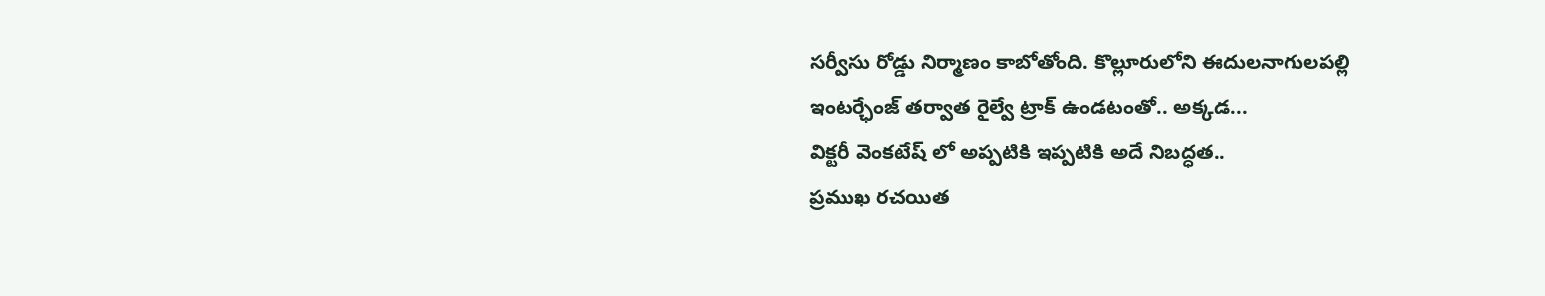సర్వీసు రోడ్డు నిర్మాణం కాబోతోంది. కొల్లూరులోని ఈదులనాగులపల్లి ఇంటర్ఛేంజ్ తర్వాత రైల్వే ట్రాక్ ఉండటంతో.. అక్కడ...
విక్టరీ వెంకటేష్ లో అప్పటికి ఇప్పటికి అదే నిబద్ధత..
ప్రముఖ రచయిత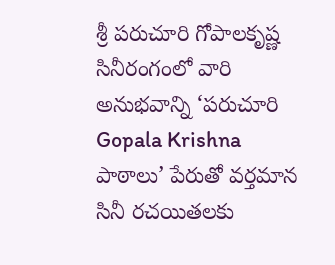శ్రీ పరుచూరి గోపాలకృష్ణ సినీరంగంలో వారి అనుభవాన్ని ‘పరుచూరి Gopala Krishna పాఠాలు’ పేరుతో వర్తమాన సినీ రచయితలకు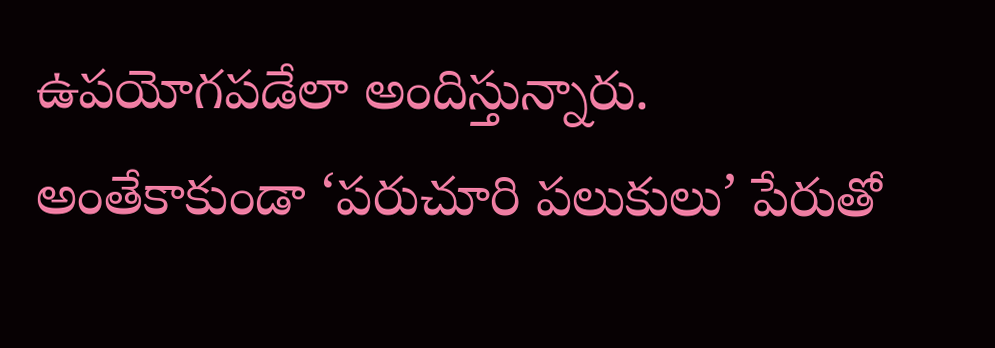ఉపయోగపడేలా అందిస్తున్నారు. అంతేకాకుండా ‘పరుచూరి పలుకులు’ పేరుతో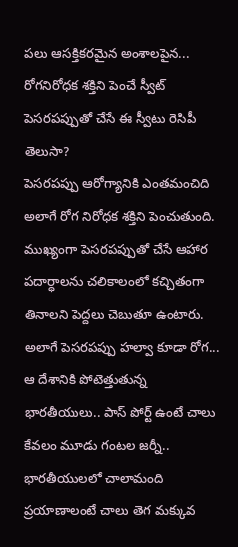పలు ఆసక్తికరమైన అంశాలపైన...
రోగనిరోధక శక్తిని పెంచే స్వీట్ పెసరపప్పుతో చేసే ఈ స్వీటు రెసిపీ తెలుసా?
పెసరపప్పు ఆరోగ్యానికి ఎంతమంచిది అలాగే రోగ నిరోధక శక్తిని పెంచుతుంది. ముఖ్యంగా పెసరపప్పుతో చేసే ఆహార పదార్ధాలను చలికాలంలో కచ్చితంగా తినాలని పెద్దలు చెబుతూ ఉంటారు. అలాగే పెసరపప్పు హల్వా కూడా రోగ...
ఆ దేశానికి పోటెత్తుతున్న భారతీయులు.. పాస్ పోర్ట్ ఉంటే చాలు కేవలం మూడు గంటల జర్నీ..
భారతీయులలో చాలామంది ప్రయాణాలంటే చాలు తెగ మక్కువ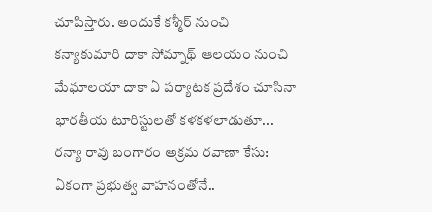చూపిస్తారు. అందుకే కశ్మీర్ నుంచి కన్యాకుమారి దాకా సోమ్నాథ్ ఆలయం నుంచి మేఘాలయా దాకా ఏ పర్యాటక ప్రదేశం చూసినా భారతీయ టూరిస్టులతో కళకళలాడుతూ...
రన్యా రావు బంగారం అక్రమ రవాణా కేసు: ఏకంగా ప్రభుత్వ వాహనంతోనే..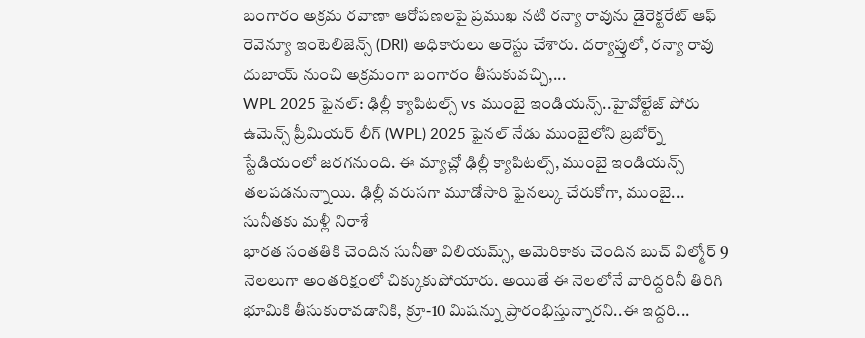బంగారం అక్రమ రవాణా ఆరోపణలపై ప్రముఖ నటి రన్యా రావును డైరెక్టరేట్ ఆఫ్ రెవెన్యూ ఇంటెలిజెన్స్ (DRI) అధికారులు అరెస్టు చేశారు. దర్యాప్తులో, రన్యా రావు దుబాయ్ నుంచి అక్రమంగా బంగారం తీసుకువచ్చి,...
WPL 2025 ఫైనల్: ఢిల్లీ క్యాపిటల్స్ vs ముంబై ఇండియన్స్..హైవోల్టేజ్ పోరు
ఉమెన్స్ ప్రీమియర్ లీగ్ (WPL) 2025 ఫైనల్ నేడు ముంబైలోని బ్రబోర్న్ స్టేడియంలో జరగనుంది. ఈ మ్యాచ్లో ఢిల్లీ క్యాపిటల్స్, ముంబై ఇండియన్స్ తలపడనున్నాయి. ఢిల్లీ వరుసగా మూడోసారి ఫైనల్కు చేరుకోగా, ముంబై...
సునీతకు మళ్లీ నిరాశే
భారత సంతతికి చెందిన సునీతా విలియమ్స్, అమెరికాకు చెందిన బుచ్ విల్మోర్ 9 నెలలుగా అంతరిక్షంలో చిక్కుకుపోయారు. అయితే ఈ నెలలోనే వారిద్దరినీ తిరిగి భూమికి తీసుకురావడానికి, క్రూ-10 మిషన్ను ప్రారంభిస్తున్నారని..ఈ ఇద్దరి...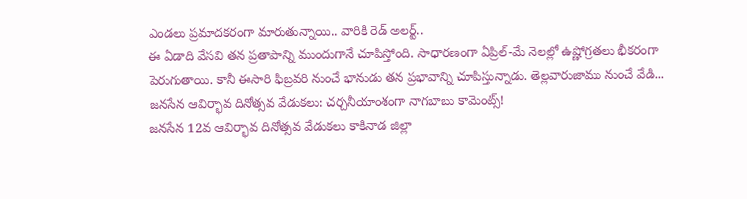ఎండలు ప్రమాదకరంగా మారుతున్నాయి.. వారికి రెడ్ అలర్ట్..
ఈ ఏడాది వేసవి తన ప్రతాపాన్ని ముందుగానే చూపిస్తోంది. సాధారణంగా ఏప్రిల్-మే నెలల్లో ఉష్ణోగ్రతలు భీకరంగా పెరుగుతాయి. కానీ ఈసారి ఫిబ్రవరి నుంచే భానుడు తన ప్రభావాన్ని చూపిస్తున్నాడు. తెల్లవారుజాము నుంచే వేడి...
జనసేన ఆవిర్భావ దినోత్సవ వేడుకలు: చర్చనీయాంశంగా నాగబాబు కామెంట్స్!
జనసేన 12వ ఆవిర్భావ దినోత్సవ వేడుకలు కాకినాడ జిల్లా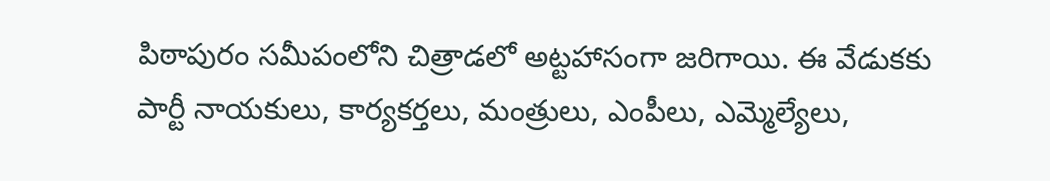పిఠాపురం సమీపంలోని చిత్రాడలో అట్టహాసంగా జరిగాయి. ఈ వేడుకకు పార్టీ నాయకులు, కార్యకర్తలు, మంత్రులు, ఎంపీలు, ఎమ్మెల్యేలు,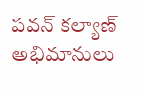పవన్ కల్యాణ్ అభిమానులు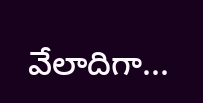వేలాదిగా...